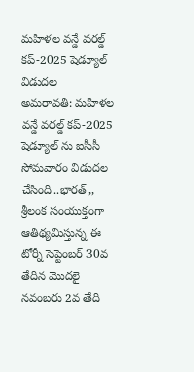మహిళల వన్డే వరల్డ్ కప్-2025 షెడ్యూల్ విడుదల
అమరావతి: మహిళల వన్డే వరల్డ్ కప్-2025 షెడ్యూల్ ను ఐసీసీ సోమవారం విడుదల చేసింది..భారత్,, శ్రీలంక సంయుక్తంగా ఆతిథ్యమిస్తున్న ఈ టోర్నీ సెప్టెంబర్ 30వ తేదిన మొదలై నవంబరు 2వ తేది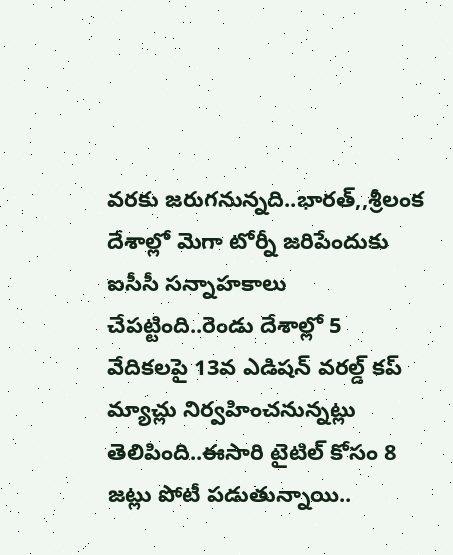వరకు జరుగనున్నది..భారత్,,శ్రీలంక దేశాల్లో మెగా టోర్నీ జరిపేందుకు ఐసీసీ సన్నాహకాలు చేపట్టింది..రెండు దేశాల్లో 5 వేదికలపై 13వ ఎడిషన్ వరల్డ్ కప్ మ్యాచ్లు నిర్వహించనున్నట్లు తెలిపింది..ఈసారి టైటిల్ కోసం 8 జట్లు పోటీ పడుతున్నాయి..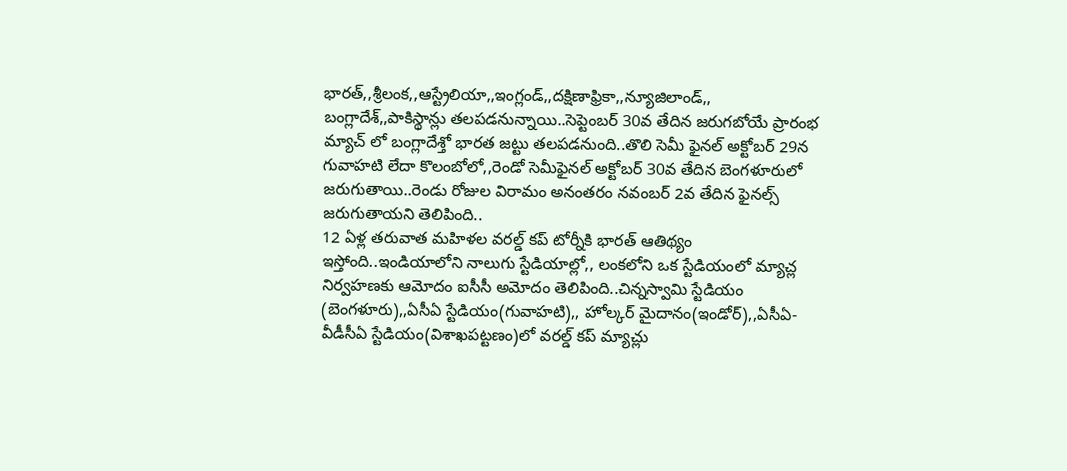భారత్,,శ్రీలంక,,ఆస్ట్రేలియా,,ఇంగ్లండ్,,దక్షిణాఫ్రికా,,న్యూజిలాండ్,, బంగ్లాదేశ్,,పాకిస్థాన్లు తలపడనున్నాయి..సెప్టెంబర్ 30వ తేదిన జరుగబోయే ప్రారంభ మ్యాచ్ లో బంగ్లాదేశ్తో భారత జట్టు తలపడనుంది..తొలి సెమీ ఫైనల్ అక్టోబర్ 29న గువాహటి లేదా కొలంబోలో,,రెండో సెమీఫైనల్ అక్టోబర్ 30వ తేదిన బెంగళూరులో జరుగుతాయి..రెండు రోజుల విరామం అనంతరం నవంబర్ 2వ తేదిన ఫైనల్స్ జరుగుతాయని తెలిపింది..
12 ఏళ్ల తరువాత మహిళల వరల్డ్ కప్ టోర్నీకి భారత్ ఆతిథ్యం ఇస్తోంది..ఇండియాలోని నాలుగు స్టేడియాల్లో,, లంకలోని ఒక స్టేడియంలో మ్యాచ్ల నిర్వహణకు ఆమోదం ఐసీసీ అమోదం తెలిపింది..చిన్నస్వామి స్టేడియం (బెంగళూరు),,ఏసీఏ స్టేడియం(గువాహటి),, హోల్కర్ మైదానం(ఇండోర్),,ఏసీఏ-వీడీసీఏ స్టేడియం(విశాఖపట్టణం)లో వరల్డ్ కప్ మ్యాచ్లు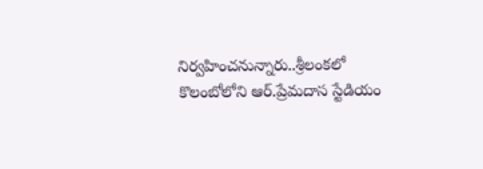నిర్వహించనున్నారు..శ్రీలంకలో కొలంబోలోని ఆర్.ప్రేమదాస స్టేడియం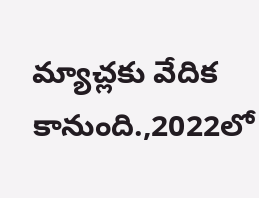మ్యాచ్లకు వేదిక కానుంది.,2022లో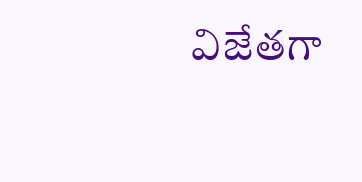విజేతగా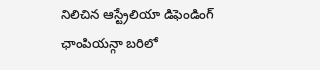నిలిచిన ఆస్ట్రేలియా డిఫెండింగ్ ఛాంపియన్గా బరిలో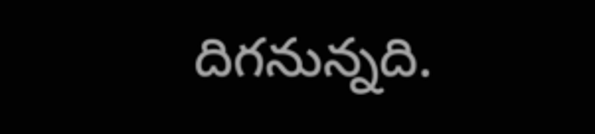దిగనున్నది.